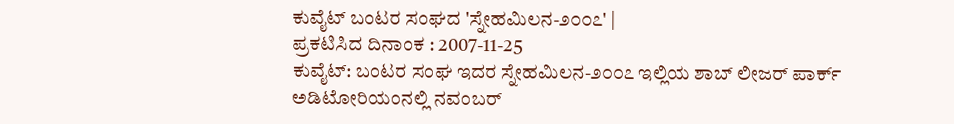ಕುವೈಟ್ ಬಂಟರ ಸಂಘದ 'ಸ್ನೇಹಮಿಲನ-೨೦೦೭' |
ಪ್ರಕಟಿಸಿದ ದಿನಾಂಕ : 2007-11-25
ಕುವೈಟ್: ಬಂಟರ ಸಂಘ ಇದರ ಸ್ನೇಹಮಿಲನ-೨೦೦೭ ಇಲ್ಲಿಯ ಶಾಬ್ ಲೀಜರ್ ಪಾರ್ಕ್ ಅಡಿಟೋರಿಯಂನಲ್ಲಿ ನವಂಬರ್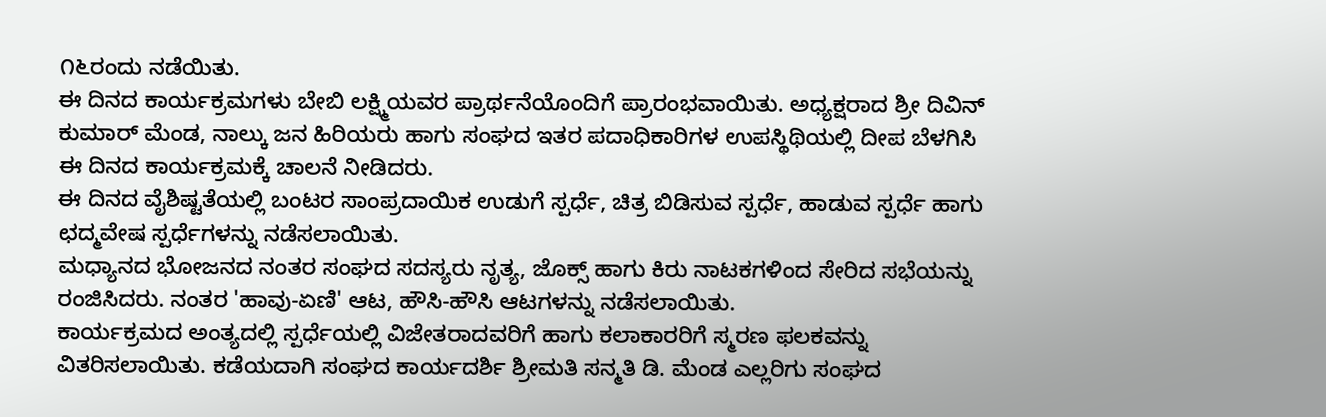೧೬ರಂದು ನಡೆಯಿತು.
ಈ ದಿನದ ಕಾರ್ಯಕ್ರಮಗಳು ಬೇಬಿ ಲಕ್ಷ್ಮಿಯವರ ಪ್ರಾರ್ಥನೆಯೊಂದಿಗೆ ಪ್ರಾರಂಭವಾಯಿತು. ಅಧ್ಯಕ್ಷರಾದ ಶ್ರೀ ದಿವಿನ್ ಕುಮಾರ್ ಮೆಂಡ, ನಾಲ್ಕು ಜನ ಹಿರಿಯರು ಹಾಗು ಸಂಘದ ಇತರ ಪದಾಧಿಕಾರಿಗಳ ಉಪಸ್ಥಿಥಿಯಲ್ಲಿ ದೀಪ ಬೆಳಗಿಸಿ ಈ ದಿನದ ಕಾರ್ಯಕ್ರಮಕ್ಕೆ ಚಾಲನೆ ನೀಡಿದರು.
ಈ ದಿನದ ವೈಶಿಷ್ಟತೆಯಲ್ಲಿ ಬಂಟರ ಸಾಂಪ್ರದಾಯಿಕ ಉಡುಗೆ ಸ್ಪರ್ಧೆ, ಚಿತ್ರ ಬಿಡಿಸುವ ಸ್ಪರ್ಧೆ, ಹಾಡುವ ಸ್ಪರ್ಧೆ ಹಾಗು ಛದ್ಮವೇಷ ಸ್ಪರ್ಧೆಗಳನ್ನು ನಡೆಸಲಾಯಿತು.
ಮಧ್ಯಾನದ ಭೋಜನದ ನಂತರ ಸಂಘದ ಸದಸ್ಯರು ನೃತ್ಯ, ಜೊಕ್ಸ್ ಹಾಗು ಕಿರು ನಾಟಕಗಳಿಂದ ಸೇರಿದ ಸಭೆಯನ್ನು ರಂಜಿಸಿದರು. ನಂತರ 'ಹಾವು-ಏಣಿ' ಆಟ, ಹೌಸಿ-ಹೌಸಿ ಆಟಗಳನ್ನು ನಡೆಸಲಾಯಿತು.
ಕಾರ್ಯಕ್ರಮದ ಅಂತ್ಯದಲ್ಲಿ ಸ್ಪರ್ಧೆಯಲ್ಲಿ ವಿಜೇತರಾದವರಿಗೆ ಹಾಗು ಕಲಾಕಾರರಿಗೆ ಸ್ಮರಣ ಫಲಕವನ್ನು ವಿತರಿಸಲಾಯಿತು. ಕಡೆಯದಾಗಿ ಸಂಘದ ಕಾರ್ಯದರ್ಶಿ ಶ್ರೀಮತಿ ಸನ್ಮತಿ ಡಿ. ಮೆಂಡ ಎಲ್ಲರಿಗು ಸಂಘದ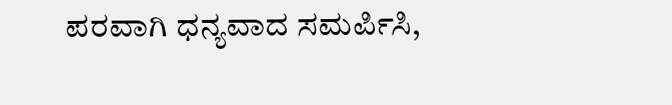ಪರವಾಗಿ ಧನ್ಯವಾದ ಸಮರ್ಪಿಸಿ,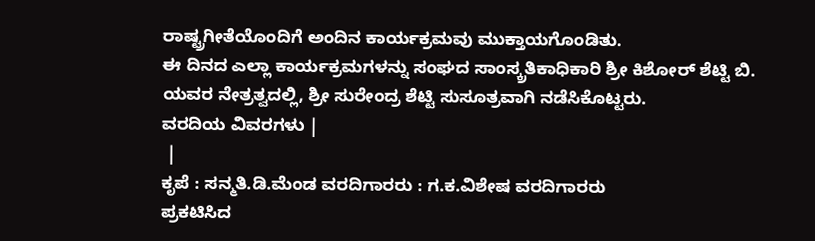ರಾಷ್ಟ್ರಗೀತೆಯೊಂದಿಗೆ ಅಂದಿನ ಕಾರ್ಯಕ್ರಮವು ಮುಕ್ತಾಯಗೊಂಡಿತು.
ಈ ದಿನದ ಎಲ್ಲಾ ಕಾರ್ಯಕ್ರಮಗಳನ್ನು ಸಂಘದ ಸಾಂಸ್ಕ್ರತಿಕಾಧಿಕಾರಿ ಶ್ರೀ ಕಿಶೋರ್ ಶೆಟ್ಟಿ ಬಿ. ಯವರ ನೇತ್ರತ್ವದಲ್ಲಿ, ಶ್ರೀ ಸುರೇಂದ್ರ ಶೆಟ್ಟಿ ಸುಸೂತ್ರವಾಗಿ ನಡೆಸಿಕೊಟ್ಟರು.
ವರದಿಯ ವಿವರಗಳು |
 |
ಕೃಪೆ : ಸನ್ಮತಿ.ಡಿ.ಮೆಂಡ ವರದಿಗಾರರು : ಗ.ಕ.ವಿಶೇಷ ವರದಿಗಾರರು
ಪ್ರಕಟಿಸಿದ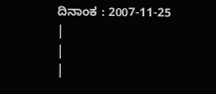ದಿನಾಂಕ : 2007-11-25
|
|
|